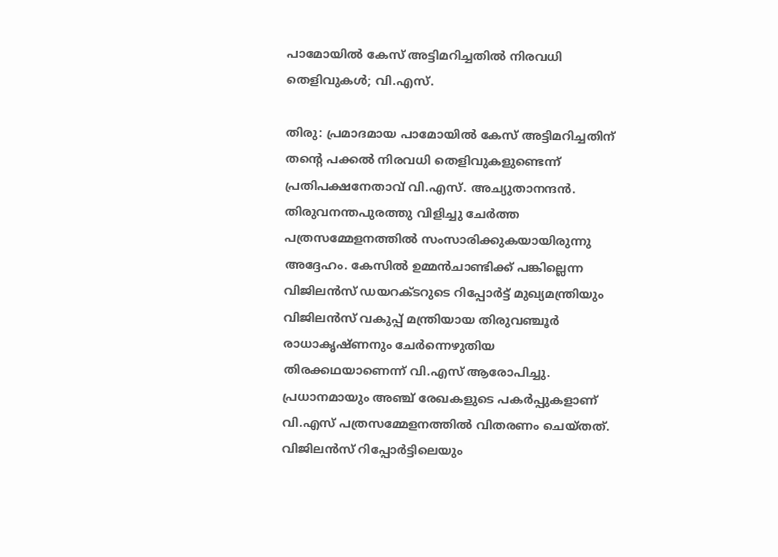പാമോയില്‍ കേസ് അട്ടിമറിച്ചതില്‍ നിരവധി തെളിവുകള്‍; വി.എസ്.

തിരു: പ്രമാദമായ പാമോയില്‍ കേസ് അട്ടിമറിച്ചതിന് തന്റെ പക്കല്‍ നിരവധി തെളിവുകളുണ്ടെന്ന് പ്രതിപക്ഷനേതാവ് വി.എസ്. അച്യുതാനന്ദന്‍. തിരുവനന്തപുരത്തു വിളിച്ചു ചേര്‍ത്ത പത്രസമ്മേളനത്തില്‍ സംസാരിക്കുകയായിരുന്നു അദ്ദേഹം. കേസില്‍ ഉമ്മന്‍ചാണ്ടിക്ക് പങ്കില്ലെന്ന വിജിലന്‍സ് ഡയറക്ടറുടെ റിപ്പോര്‍ട്ട് മുഖ്യമന്ത്രിയും വിജിലന്‍സ് വകുപ്പ് മന്ത്രിയായ തിരുവഞ്ചൂര്‍ രാധാകൃഷ്ണനും ചേര്‍ന്നെഴുതിയ തിരക്കഥയാണെന്ന് വി.എസ് ആരോപിച്ചു. പ്രധാനമായും അഞ്ച് രേഖകളുടെ പകര്‍പ്പുകളാണ് വി.എസ് പത്രസമ്മേളനത്തില്‍ വിതരണം ചെയ്തത്. വിജിലന്‍സ് റിപ്പോര്‍ട്ടിലെയും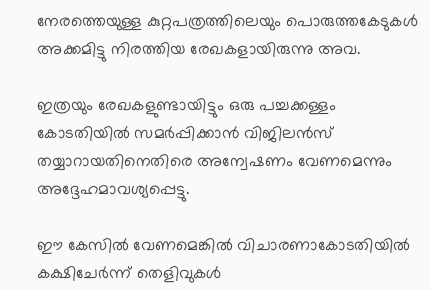നേരത്തെയുള്ള കുറ്റപത്രത്തിലെയും പൊരുത്തകേടുകള്‍ അക്കമിട്ടു നിരത്തിയ രേഖകളായിരുന്നു അവ.

ഇത്രയും രേഖകളുണ്ടായിട്ടും ഒരു പച്ചക്കള്ളം കോടതിയില്‍ സമര്‍പ്പിക്കാന്‍ വിജിലന്‍സ് തയ്യാറായതിനെതിരെ അന്വേഷണം വേണമെന്നും അദ്ദേഹമാവശ്യപ്പെട്ടു.

ഈ കേസില്‍ വേണമെങ്കില്‍ വിചാരണാകോടതിയില്‍ കക്ഷിചേര്‍ന്ന് തെളിവുകള്‍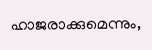ഹാജരാക്കുമെന്നും,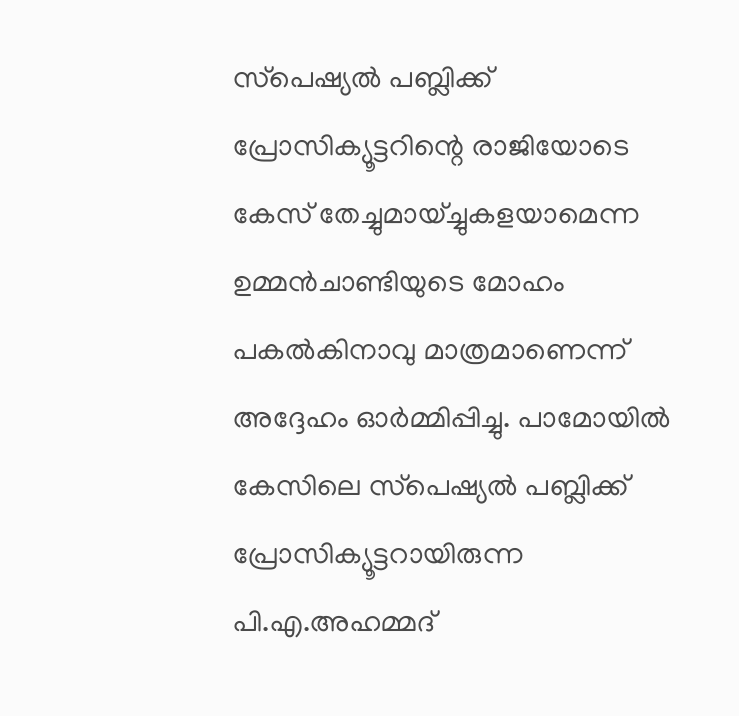സ്‌പെഷ്യല്‍ പബ്ലിക്ക് പ്രോസിക്യൂട്ടറിന്റെ രാജിയോടെ കേസ് തേച്ചുമായ്ച്ചുകളയാമെന്ന ഉമ്മന്‍ചാണ്ടിയുടെ മോഹം പകല്‍കിനാവു മാത്രമാണെന്ന് അദ്ദേഹം ഓര്‍മ്മിപ്പിച്ചു. പാമോയില്‍ കേസിലെ സ്‌പെഷ്യല്‍ പബ്ലിക്ക് പ്രോസിക്യൂട്ടറായിരുന്ന പി.എ.അഹമ്മദ്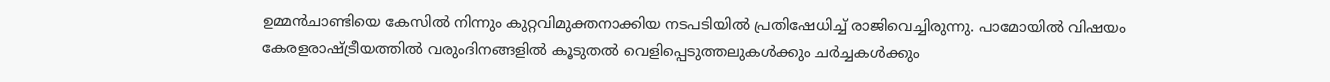ഉമ്മന്‍ചാണ്ടിയെ കേസില്‍ നിന്നും കുറ്റവിമുക്തനാക്കിയ നടപടിയില്‍ പ്രതിഷേധിച്ച് രാജിവെച്ചിരുന്നു. പാമോയില്‍ വിഷയം കേരളരാഷ്ട്രീയത്തില്‍ വരുംദിനങ്ങളില്‍ കൂടുതല്‍ വെളിപ്പെടുത്തലുകള്‍ക്കും ചര്‍ച്ചകള്‍ക്കും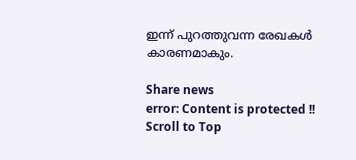ഇന്ന് പുറത്തുവന്ന രേഖകള്‍ കാരണമാകും.

Share news
error: Content is protected !!
Scroll to Top